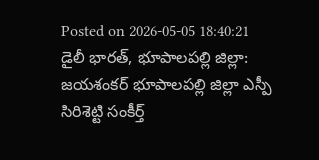Posted on 2026-05-05 18:40:21
డైలీ భారత్, భూపాలపల్లి జిల్లా: జయశంకర్ భూపాలపల్లి జిల్లా ఎస్పీ సిరిశెట్టి సంకీర్త్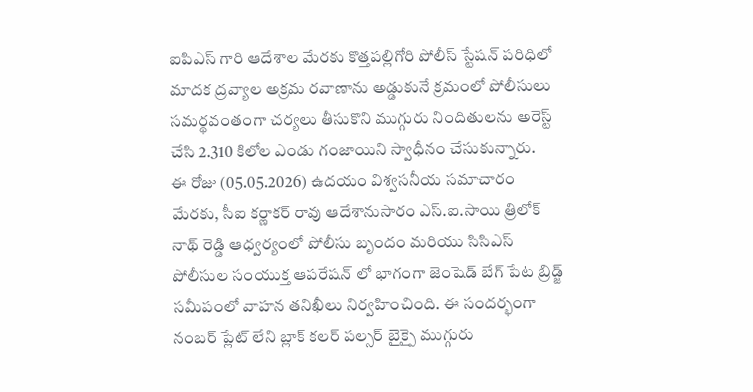ఐపిఎస్ గారి ఆదేశాల మేరకు కొత్తపల్లిగోరి పోలీస్ స్టేషన్ పరిధిలో మాదక ద్రవ్యాల అక్రమ రవాణాను అడ్డుకునే క్రమంలో పోలీసులు సమర్థవంతంగా చర్యలు తీసుకొని ముగ్గురు నిందితులను అరెస్ట్ చేసి 2.310 కిలోల ఎండు గంజాయిని స్వాధీనం చేసుకున్నారు.
ఈ రోజు (05.05.2026) ఉదయం విశ్వసనీయ సమాచారం మేరకు, సీఐ కర్ణాకర్ రావు ఆదేశానుసారం ఎస్.ఐ.సాయి త్రిలోక్ నాథ్ రెడ్డి ఆధ్వర్యంలో పోలీసు బృందం మరియు సిసిఎస్ పోలీసుల సంయుక్త ఆపరేషన్ లో భాగంగా జెంషెడ్ బేగ్ పేట బ్రిడ్జ్ సమీపంలో వాహన తనిఖీలు నిర్వహించింది. ఈ సందర్భంగా నంబర్ ప్లేట్ లేని బ్లాక్ కలర్ పల్సర్ బైక్పై ముగ్గురు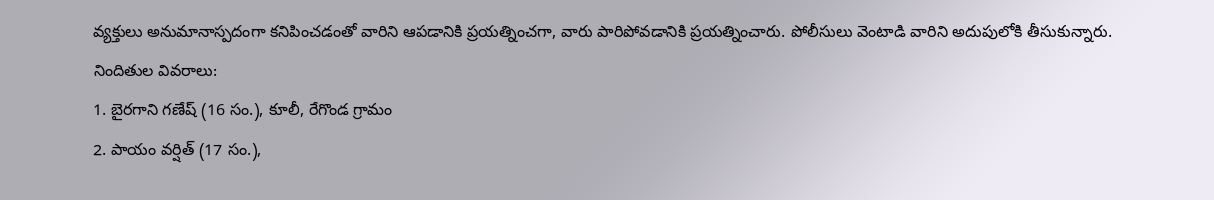వ్యక్తులు అనుమానాస్పదంగా కనిపించడంతో వారిని ఆపడానికి ప్రయత్నించగా, వారు పారిపోవడానికి ప్రయత్నించారు. పోలీసులు వెంటాడి వారిని అదుపులోకి తీసుకున్నారు.
నిందితుల వివరాలు:
1. బైరగాని గణేష్ (16 సం.), కూలీ, రేగొండ గ్రామం
2. పాయం వర్షిత్ (17 సం.),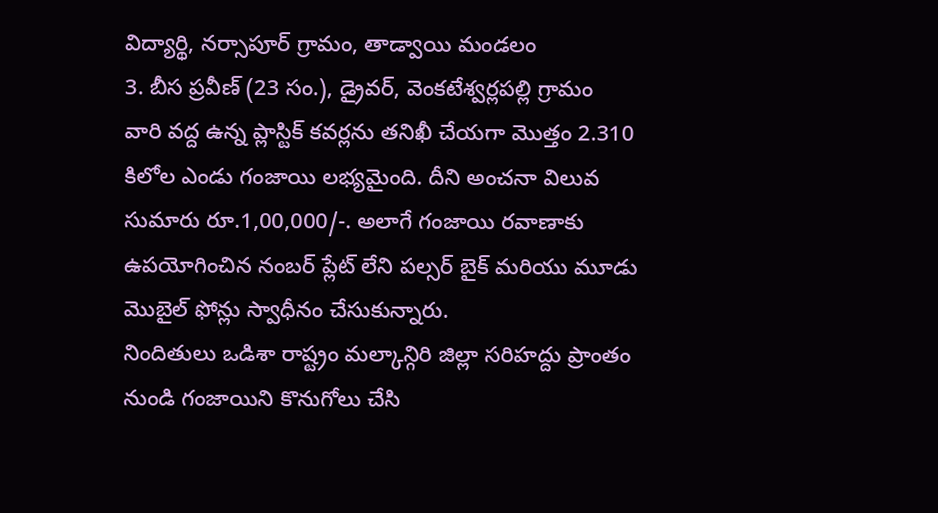విద్యార్థి, నర్సాపూర్ గ్రామం, తాడ్వాయి మండలం
3. బీస ప్రవీణ్ (23 సం.), డ్రైవర్, వెంకటేశ్వర్లపల్లి గ్రామం
వారి వద్ద ఉన్న ప్లాస్టిక్ కవర్లను తనిఖీ చేయగా మొత్తం 2.310 కిలోల ఎండు గంజాయి లభ్యమైంది. దీని అంచనా విలువ సుమారు రూ.1,00,000/-. అలాగే గంజాయి రవాణాకు ఉపయోగించిన నంబర్ ప్లేట్ లేని పల్సర్ బైక్ మరియు మూడు మొబైల్ ఫోన్లు స్వాధీనం చేసుకున్నారు.
నిందితులు ఒడిశా రాష్ట్రం మల్కాన్గిరి జిల్లా సరిహద్దు ప్రాంతం నుండి గంజాయిని కొనుగోలు చేసి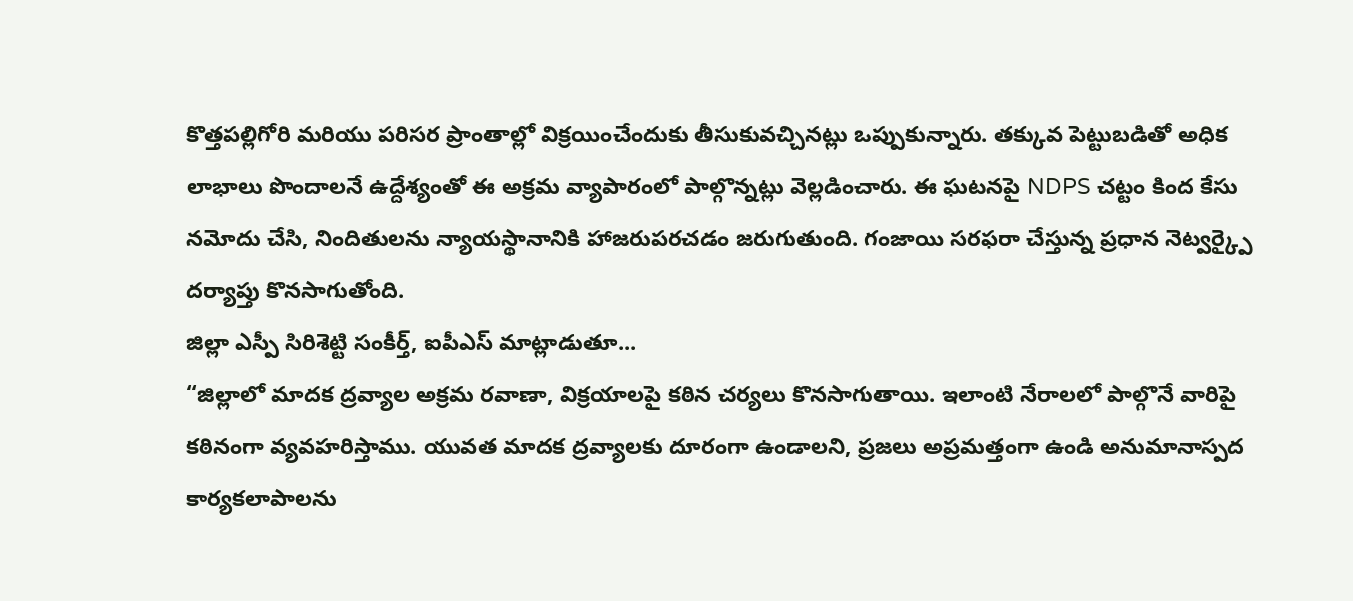కొత్తపల్లిగోరి మరియు పరిసర ప్రాంతాల్లో విక్రయించేందుకు తీసుకువచ్చినట్లు ఒప్పుకున్నారు. తక్కువ పెట్టుబడితో అధిక లాభాలు పొందాలనే ఉద్దేశ్యంతో ఈ అక్రమ వ్యాపారంలో పాల్గొన్నట్లు వెల్లడించారు. ఈ ఘటనపై NDPS చట్టం కింద కేసు నమోదు చేసి, నిందితులను న్యాయస్థానానికి హాజరుపరచడం జరుగుతుంది. గంజాయి సరఫరా చేస్తున్న ప్రధాన నెట్వర్క్పై దర్యాప్తు కొనసాగుతోంది.
జిల్లా ఎస్పీ సిరిశెట్టి సంకీర్త్, ఐపీఎస్ మాట్లాడుతూ...
“జిల్లాలో మాదక ద్రవ్యాల అక్రమ రవాణా, విక్రయాలపై కఠిన చర్యలు కొనసాగుతాయి. ఇలాంటి నేరాలలో పాల్గొనే వారిపై కఠినంగా వ్యవహరిస్తాము. యువత మాదక ద్రవ్యాలకు దూరంగా ఉండాలని, ప్రజలు అప్రమత్తంగా ఉండి అనుమానాస్పద కార్యకలాపాలను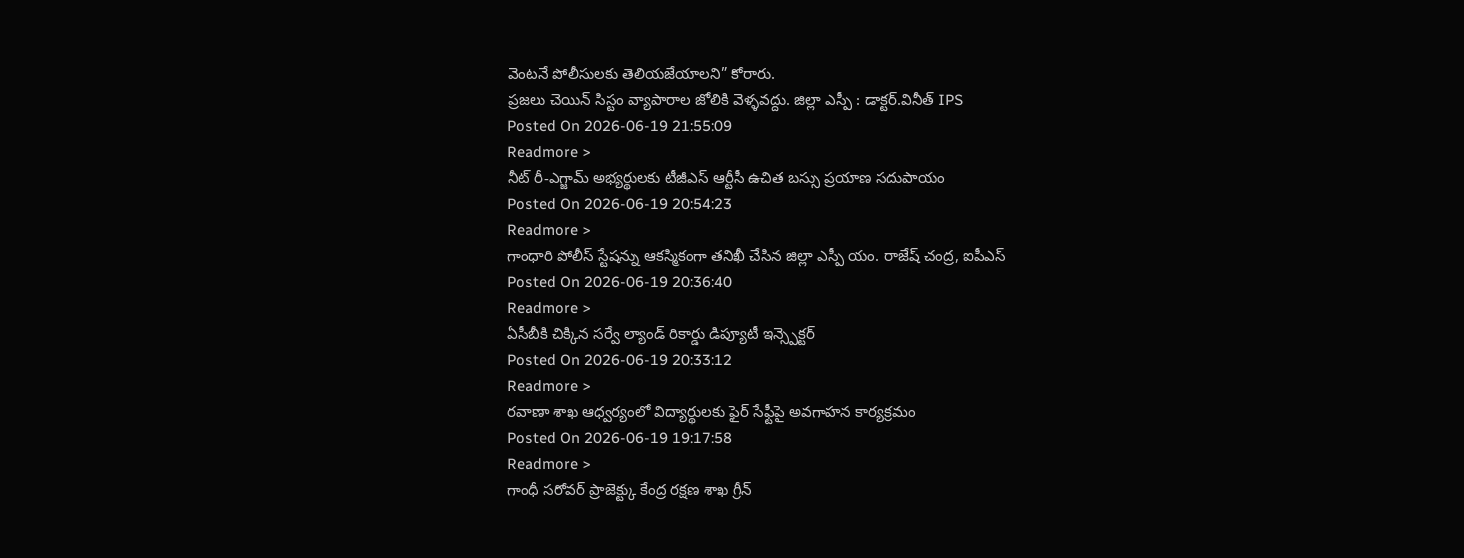వెంటనే పోలీసులకు తెలియజేయాలని” కోరారు.
ప్రజలు చెయిన్ సిస్టం వ్యాపారాల జోలికి వెళ్ళవద్దు. జిల్లా ఎస్పీ : డాక్టర్.వినీత్ IPS
Posted On 2026-06-19 21:55:09
Readmore >
నీట్ రీ-ఎగ్జామ్ అభ్యర్థులకు టీజీఎస్ ఆర్టీసీ ఉచిత బస్సు ప్రయాణ సదుపాయం
Posted On 2026-06-19 20:54:23
Readmore >
గాంధారి పోలీస్ స్టేషన్ను ఆకస్మికంగా తనిఖీ చేసిన జిల్లా ఎస్పీ యం. రాజేష్ చంద్ర, ఐపీఎస్
Posted On 2026-06-19 20:36:40
Readmore >
ఏసీబీకి చిక్కిన సర్వే ల్యాండ్ రికార్డు డిప్యూటీ ఇన్స్పెక్టర్
Posted On 2026-06-19 20:33:12
Readmore >
రవాణా శాఖ ఆధ్వర్యంలో విద్యార్థులకు ఫైర్ సేఫ్టీపై అవగాహన కార్యక్రమం
Posted On 2026-06-19 19:17:58
Readmore >
గాంధీ సరోవర్ ప్రాజెక్ట్కు కేంద్ర రక్షణ శాఖ గ్రీన్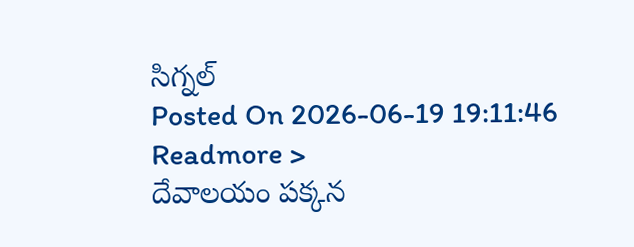సిగ్నల్
Posted On 2026-06-19 19:11:46
Readmore >
దేవాలయం పక్కన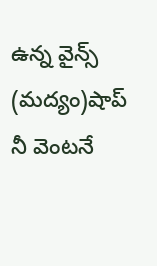ఉన్న వైన్స్ (మద్యం)షాప్ నీ వెంటనే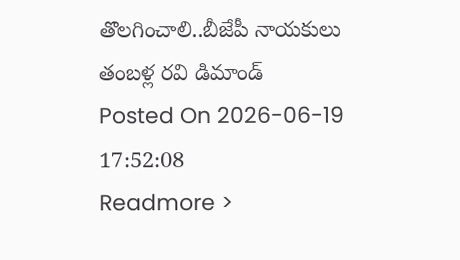తొలగించాలి..బీజేపీ నాయకులు తంబళ్ల రవి డిమాండ్
Posted On 2026-06-19 17:52:08
Readmore >